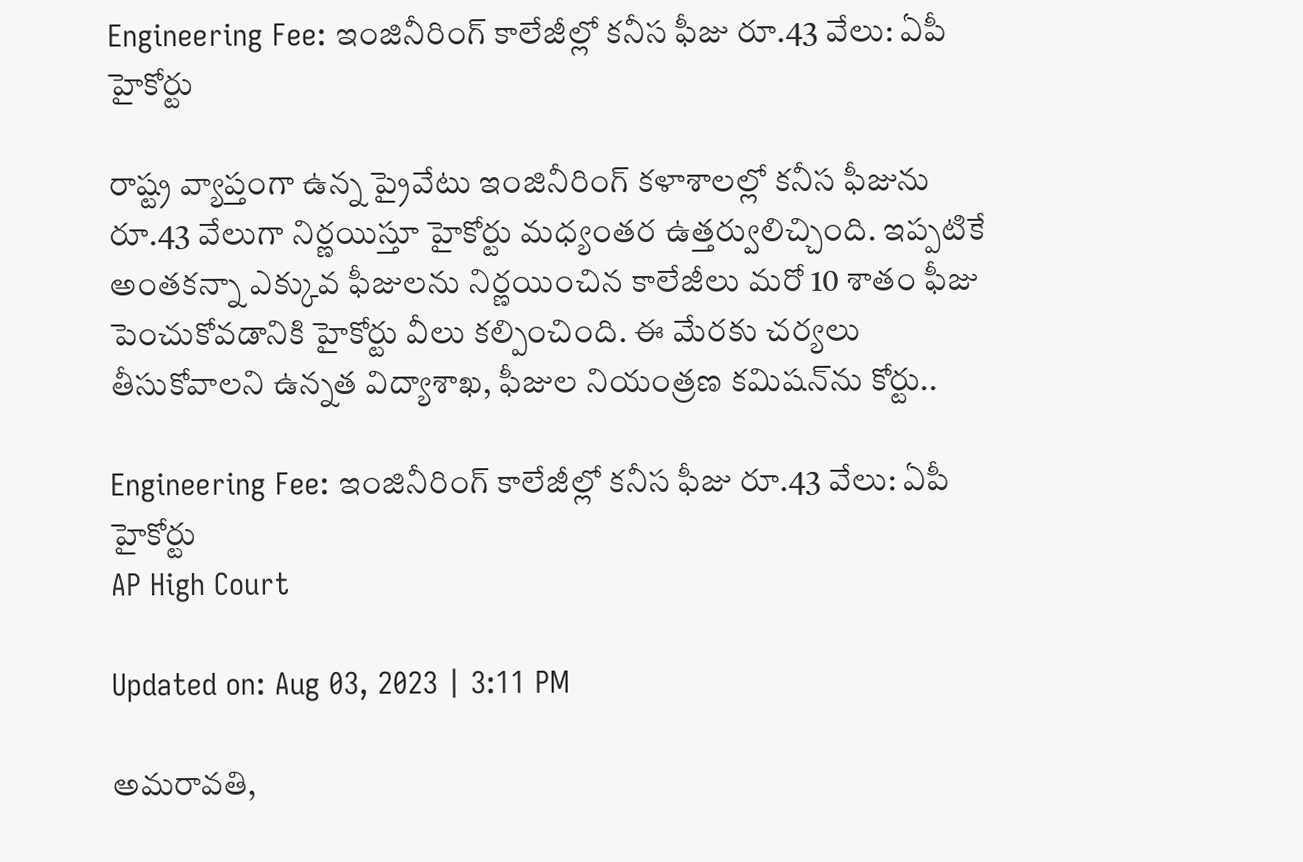Engineering Fee: ఇంజినీరింగ్‌ కాలేజీల్లో కనీస ఫీజు రూ.43 వేలు: ఏపీ హైకోర్టు

రాష్ట్ర వ్యాప్తంగా ఉన్న ప్రైవేటు ఇంజినీరింగ్‌ కళాశాలల్లో కనీస ఫీజును రూ.43 వేలుగా నిర్ణయిస్తూ హైకోర్టు మధ్యంతర ఉత్తర్వులిచ్చింది. ఇప్పటికే అంతకన్నా ఎక్కువ ఫీజులను నిర్ణయించిన కాలేజీలు మరో 10 శాతం ఫీజు పెంచుకోవడానికి హైకోర్టు వీలు కల్పించింది. ఈ మేరకు చర్యలు తీసుకోవాలని ఉన్నత విద్యాశాఖ, ఫీజుల నియంత్రణ కమిషన్‌ను కోర్టు..

Engineering Fee: ఇంజినీరింగ్‌ కాలేజీల్లో కనీస ఫీజు రూ.43 వేలు: ఏపీ హైకోర్టు
AP High Court

Updated on: Aug 03, 2023 | 3:11 PM

అమరావతి,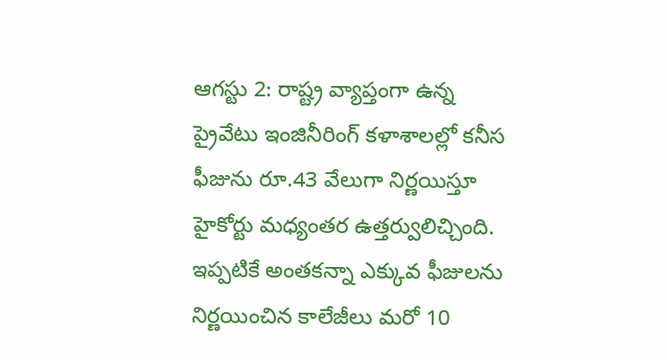ఆగస్టు 2: రాష్ట్ర వ్యాప్తంగా ఉన్న ప్రైవేటు ఇంజినీరింగ్‌ కళాశాలల్లో కనీస ఫీజును రూ.43 వేలుగా నిర్ణయిస్తూ హైకోర్టు మధ్యంతర ఉత్తర్వులిచ్చింది. ఇప్పటికే అంతకన్నా ఎక్కువ ఫీజులను నిర్ణయించిన కాలేజీలు మరో 10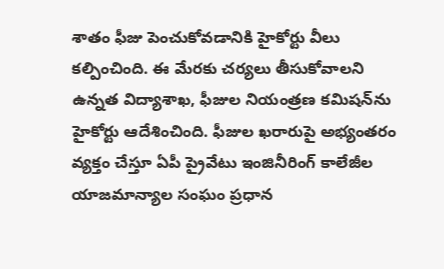శాతం ఫీజు పెంచుకోవడానికి హైకోర్టు వీలు కల్పించింది. ఈ మేరకు చర్యలు తీసుకోవాలని ఉన్నత విద్యాశాఖ, ఫీజుల నియంత్రణ కమిషన్‌ను హైకోర్టు ఆదేశించింది. ఫీజుల ఖరారుపై అభ్యంతరం వ్యక్తం చేస్తూ ఏపీ ప్రైవేటు ఇంజినీరింగ్‌ కాలేజీల యాజమాన్యాల సంఘం ప్రధాన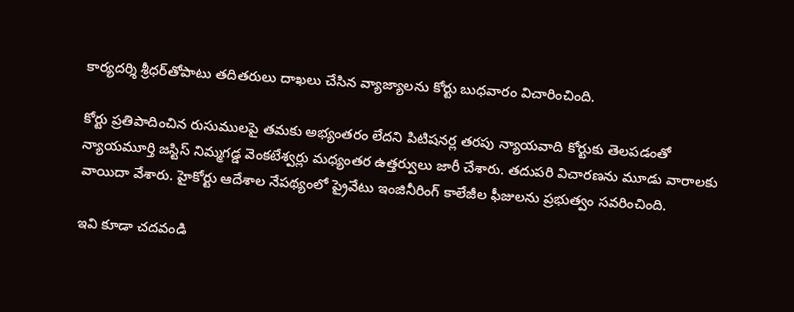కార్యదర్శి శ్రీధర్‌తోపాటు తదితరులు దాఖలు చేసిన వ్యాజ్యాలను కోర్టు బుధవారం విచారించింది.

కోర్టు ప్రతిపాదించిన రుసుములపై తమకు అభ్యంతరం లేదని పిటిషనర్ల తరపు న్యాయవాది కోర్టుకు తెలపడంతో న్యాయమూర్తి జస్టిస్‌ నిమ్మగడ్డ వెంకటేశ్వర్లు మధ్యంతర ఉత్తర్వులు జారీ చేశారు. తదుపరి విచారణను మూడు వారాలకు వాయిదా వేశారు. హైకోర్టు ఆదేశాల నేపథ్యంలో ప్రైవేటు ఇంజినీరింగ్‌ కాలేజీల ఫీజులను ప్రభుత్వం సవరించింది.

ఇవి కూడా చదవండి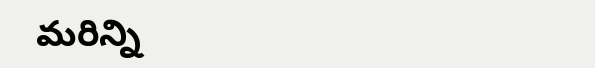మరిన్ని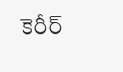కెరీర్‌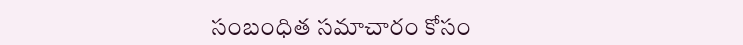సంబంధిత సమాచారం కోసం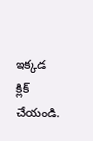ఇక్కడ క్లిక్‌ చేయండి.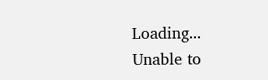Loading...
Unable to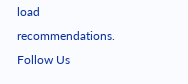load recommendations.
Follow Us